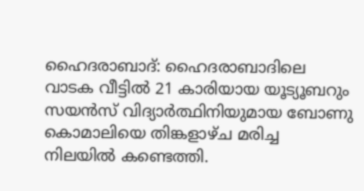ഹൈദരാബാദ്: ഹൈദരാബാദിലെ വാടക വീട്ടിൽ 21 കാരിയായ യൂട്യൂബറും സയൻസ് വിദ്യാർത്ഥിനിയുമായ ബോണു കൊമാലിയെ തിങ്കളാഴ്ച മരിച്ച നിലയിൽ കണ്ടെത്തി.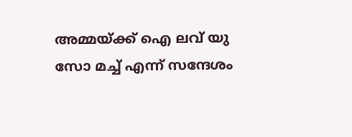അമ്മയ്ക്ക് ഐ ലവ് യു സോ മച്ച് എന്ന് സന്ദേശം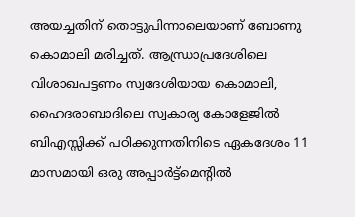അയച്ചതിന് തൊട്ടുപിന്നാലെയാണ് ബോണു കൊമാലി മരിച്ചത്. ആന്ധ്രാപ്രദേശിലെ വിശാഖപട്ടണം സ്വദേശിയായ കൊമാലി, ഹൈദരാബാദിലെ സ്വകാര്യ കോളേജിൽ ബിഎസ്സിക്ക് പഠിക്കുന്നതിനിടെ ഏകദേശം 11 മാസമായി ഒരു അപ്പാർട്ട്മെന്റിൽ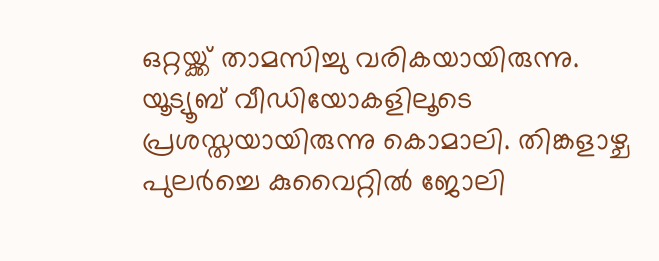ഒറ്റയ്ക്ക് താമസിച്ചു വരികയായിരുന്നു. യൂട്യൂബ് വീഡിയോകളിലൂടെ പ്രശസ്തയായിരുന്നു കൊമാലി. തിങ്കളാഴ്ച പുലർച്ചെ കുവൈറ്റിൽ ജോലി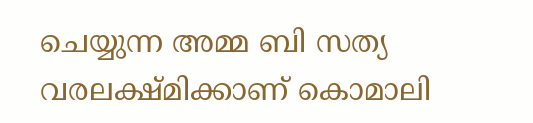ചെയ്യുന്ന അമ്മ ബി സത്യ വരലക്ഷ്മിക്കാണ് കൊമാലി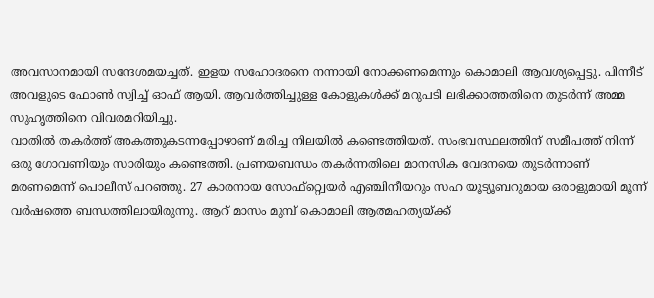അവസാനമായി സന്ദേശമയച്ചത്. ഇളയ സഹോദരനെ നന്നായി നോക്കണമെന്നും കൊമാലി ആവശ്യപ്പെട്ടു. പിന്നീട് അവളുടെ ഫോൺ സ്വിച്ച് ഓഫ് ആയി. ആവർത്തിച്ചുള്ള കോളുകൾക്ക് മറുപടി ലഭിക്കാത്തതിനെ തുടർന്ന് അമ്മ സുഹൃത്തിനെ വിവരമറിയിച്ചു.
വാതിൽ തകർത്ത് അകത്തുകടന്നപ്പോഴാണ് മരിച്ച നിലയിൽ കണ്ടെത്തിയത്. സംഭവസ്ഥലത്തിന് സമീപത്ത് നിന്ന് ഒരു ഗോവണിയും സാരിയും കണ്ടെത്തി. പ്രണയബന്ധം തകർന്നതിലെ മാനസിക വേദനയെ തുടർന്നാണ് മരണമെന്ന് പൊലീസ് പറഞ്ഞു. 27 കാരനായ സോഫ്റ്റ്വെയർ എഞ്ചിനീയറും സഹ യൂട്യൂബറുമായ ഒരാളുമായി മൂന്ന് വർഷത്തെ ബന്ധത്തിലായിരുന്നു. ആറ് മാസം മുമ്പ് കൊമാലി ആത്മഹത്യയ്ക്ക്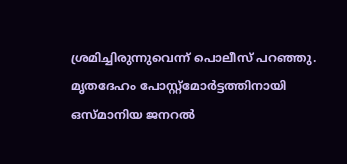ശ്രമിച്ചിരുന്നുവെന്ന് പൊലീസ് പറഞ്ഞു. മൃതദേഹം പോസ്റ്റ്മോർട്ടത്തിനായി ഒസ്മാനിയ ജനറൽ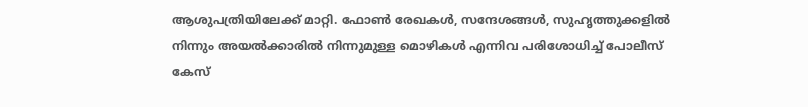ആശുപത്രിയിലേക്ക് മാറ്റി. ഫോൺ രേഖകൾ, സന്ദേശങ്ങൾ, സുഹൃത്തുക്കളിൽ നിന്നും അയൽക്കാരിൽ നിന്നുമുള്ള മൊഴികൾ എന്നിവ പരിശോധിച്ച് പോലീസ് കേസ്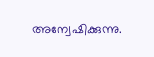അന്വേഷിക്കുന്നു.